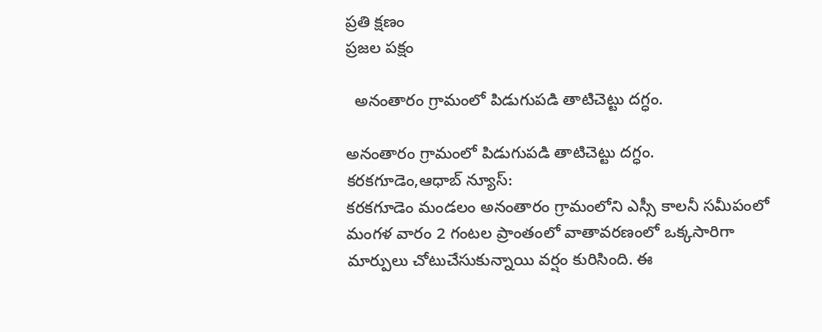ప్రతి క్షణం
ప్రజల పక్షం

  అనంతారం గ్రామంలో పిడుగుపడి తాటిచెట్టు దగ్ధం.

అనంతారం గ్రామంలో పిడుగుపడి తాటిచెట్టు దగ్ధం.
కరకగూడెం,ఆధాబ్ న్యూస్:
కరకగూడెం మండలం అనంతారం గ్రామంలోని ఎస్సీ కాలనీ సమీపంలో మంగళ వారం 2 గంటల ప్రాంతంలో వాతావరణంలో ఒక్కసారిగా మార్పులు చోటుచేసుకున్నాయి వర్షం కురిసింది. ఈ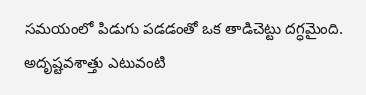సమయంలో పిడుగు పడడంతో ఒక తాడిచెట్టు దగ్ధమైంది. అదృష్టవశాత్తు ఎటువంటి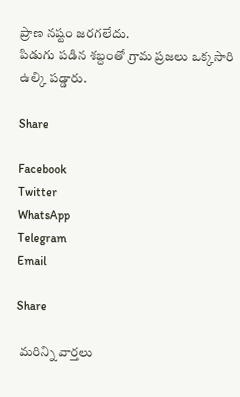ప్రాణ నష్టం జరగలేదు.
పిడుగు పడిన శబ్దంతో గ్రామ ప్రజలు ఒక్కసారి ఉల్కి పడ్డారు.

Share

Facebook
Twitter
WhatsApp
Telegram
Email

Share

 మరిన్ని వార్తలు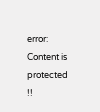error: Content is protected !!